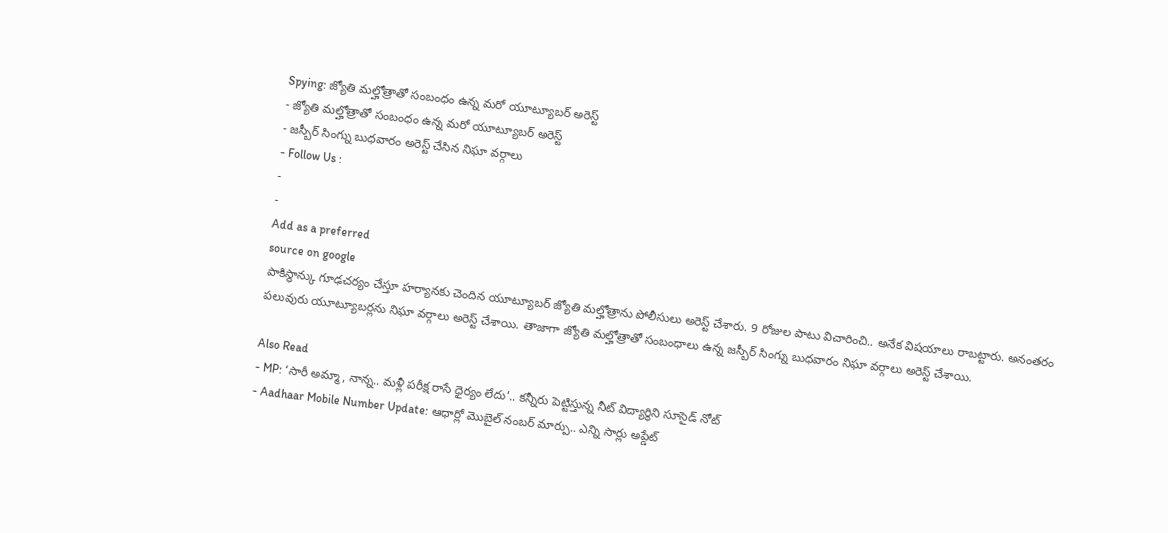Spying: జ్యోతి మల్హోత్రాతో సంబంధం ఉన్న మరో యూట్యూబర్ అరెస్ట్
- జ్యోతి మల్హోత్రాతో సంబంధం ఉన్న మరో యూట్యూబర్ అరెస్ట్
- జస్బీర్ సింగ్ను బుధవారం అరెస్ట్ చేసిన నిఘా వర్గాలు
- Follow Us :
-
-
Add as a preferred
source on google
పాకిస్థాన్కు గూఢచర్యం చేస్తూ హర్యానకు చెందిన యూట్యూబర్ జ్యోతి మల్హోత్రాను పోలీసులు అరెస్ట్ చేశారు. 9 రోజుల పాటు విచారించి.. అనేక విషయాలు రాబట్టారు. అనంతరం పలువురు యూట్యూబర్లను నిఘా వర్గాలు అరెస్ట్ చేశాయి. తాజాగా జ్యోతి మల్హోత్రాతో సంబంధాలు ఉన్న జస్బీర్ సింగ్ను బుధవారం నిఘా వర్గాలు అరెస్ట్ చేశాయి.

Also Read
- MP: ‘సారీ అమ్మా, నాన్న.. మళ్లీ పరీక్ష రాసే ధైర్యం లేదు’.. కన్నీరు పెట్టిస్తున్న నీట్ విద్యార్థిని సూసైడ్ నోట్
- Aadhaar Mobile Number Update: ఆధార్లో మొబైల్ నంబర్ మార్పు.. ఎన్ని సార్లు అప్డేట్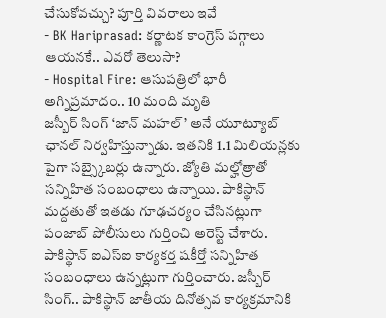చేసుకోవచ్చు? పూర్తి వివరాలు ఇవే
- BK Hariprasad: కర్ణాటక కాంగ్రెస్ పగ్గాలు ఆయనకే.. ఎవరో తెలుసా?
- Hospital Fire: ఆసుపత్రిలో భారీ అగ్నిప్రమాదం.. 10 మంది మృతి
జస్బీర్ సింగ్ ‘జాన్ మహల్’ అనే యూట్యూబ్ ఛానల్ నిర్వహిస్తున్నాడు. ఇతనికి 1.1 మిలియన్లకు పైగా సబ్స్కైబర్లు ఉన్నారు. జ్యోతి మల్హోత్రాతో సన్నిహిత సంబంధాలు ఉన్నాయి. పాకిస్థాన్ మద్దతుతో ఇతడు గూఢచర్యం చేసినట్లుగా పంజాబ్ పోలీసులు గుర్తించి అరెస్ట్ చేశారు. పాకిస్థాన్ ఐఎస్ఐ కార్యకర్త షకీర్తో సన్నిహిత సంబంధాలు ఉన్నట్లుగా గుర్తించారు. జస్బీర్ సింగ్.. పాకిస్థాన్ జాతీయ దినోత్సవ కార్యక్రమానికి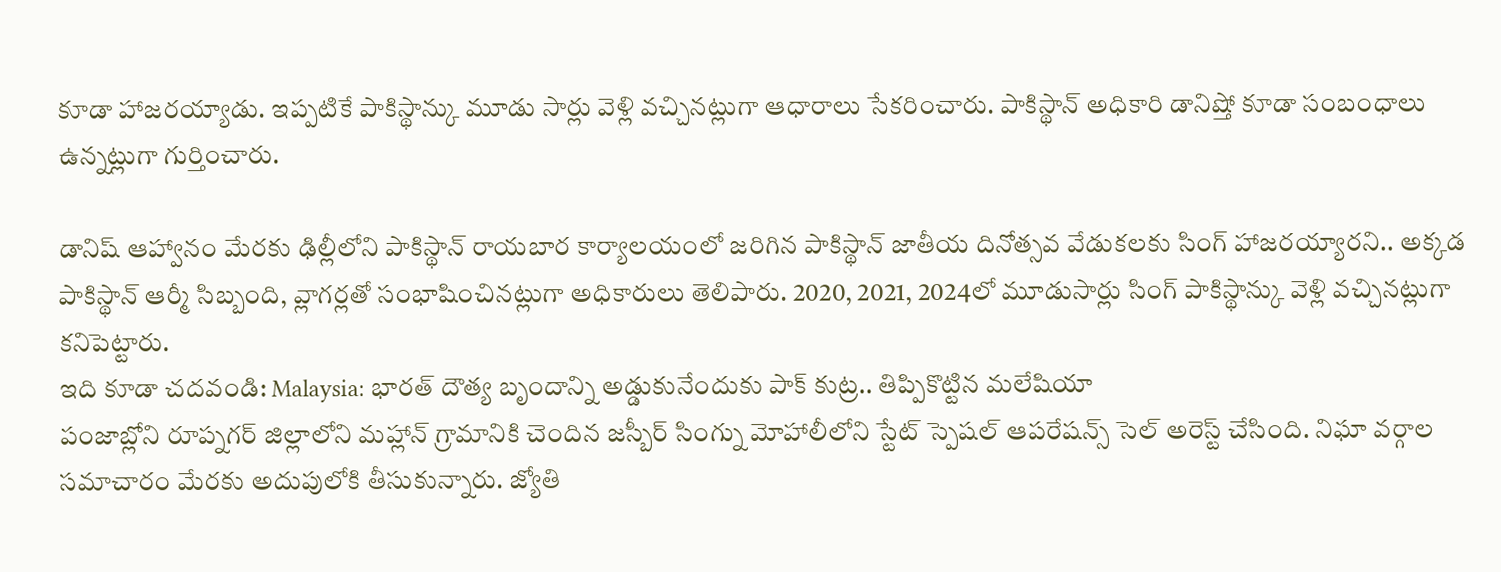కూడా హాజరయ్యాడు. ఇప్పటికే పాకిస్థాన్కు మూడు సార్లు వెళ్లి వచ్చినట్లుగా ఆధారాలు సేకరించారు. పాకిస్థాన్ అధికారి డానిష్తో కూడా సంబంధాలు ఉన్నట్లుగా గుర్తించారు.

డానిష్ ఆహ్వానం మేరకు ఢిల్లీలోని పాకిస్థాన్ రాయబార కార్యాలయంలో జరిగిన పాకిస్థాన్ జాతీయ దినోత్సవ వేడుకలకు సింగ్ హాజరయ్యారని.. అక్కడ పాకిస్థాన్ ఆర్మీ సిబ్బంది, వ్లాగర్లతో సంభాషించినట్లుగా అధికారులు తెలిపారు. 2020, 2021, 2024లో మూడుసార్లు సింగ్ పాకిస్థాన్కు వెళ్లి వచ్చినట్లుగా కనిపెట్టారు.
ఇది కూడా చదవండి: Malaysia: భారత్ దౌత్య బృందాన్ని అడ్డుకునేందుకు పాక్ కుట్ర.. తిప్పికొట్టిన మలేషియా
పంజాబ్లోని రూప్నగర్ జిల్లాలోని మహ్లాన్ గ్రామానికి చెందిన జస్బీర్ సింగ్ను మోహాలీలోని స్టేట్ స్పెషల్ ఆపరేషన్స్ సెల్ అరెస్ట్ చేసింది. నిఘా వర్గాల సమాచారం మేరకు అదుపులోకి తీసుకున్నారు. జ్యోతి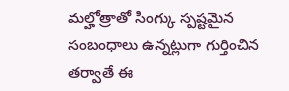మల్హోత్రాతో సింగ్కు స్పష్టమైన సంబంధాలు ఉన్నట్లుగా గుర్తించిన తర్వాతే ఈ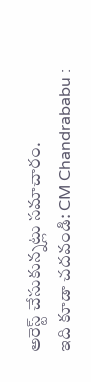అరెస్ట్ చేసుకున్నట్లు సమాచారం.
ఇది కూడా చదవండి: CM Chandrababu :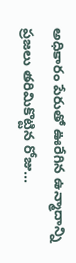అధికారం పేరుతో ఊరేగిన ఉన్మాదాన్ని ప్రజలు తరిమికొట్టిన రోజు…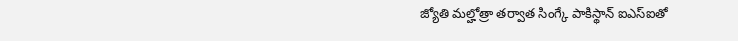జ్యోతి మల్హోత్రా తర్వాత సింగ్కే పాకిస్థాన్ ఐఎస్ఐతో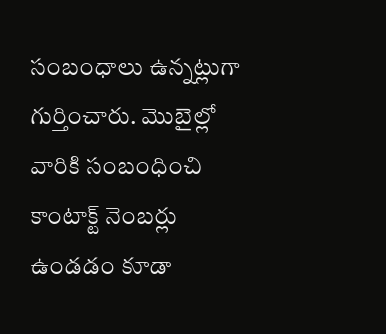సంబంధాలు ఉన్నట్లుగా గుర్తించారు. మొబైల్లో వారికి సంబంధించి కాంటాక్ట్ నెంబర్లు ఉండడం కూడా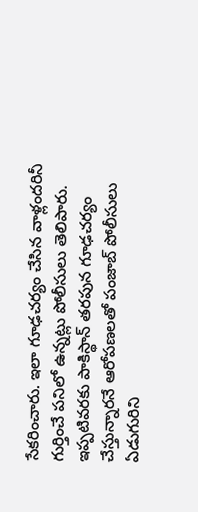సేకరించారు. ఇలా గూఢచర్యం చేసిన వాళ్లందరినీ గుర్తించే పనిలో ఉన్నట్లు పోలీసులు తెలిపారు. ఇప్పటివరకు పాకిస్థాన్ తరపున గూఢచర్యం చేస్తున్నారనే ఆరోపణలతో పంజాబ్ పోలీసులు ఏడుగురిని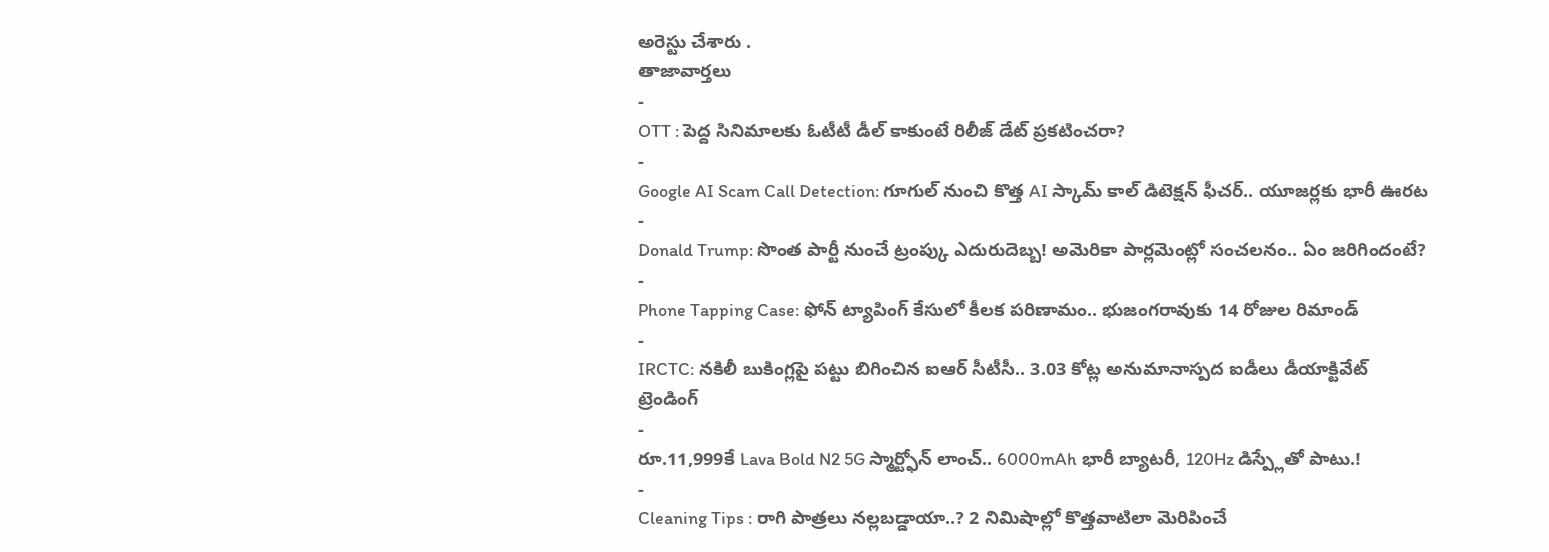అరెస్టు చేశారు .
తాజావార్తలు
-
OTT : పెద్ద సినిమాలకు ఓటీటీ డీల్ కాకుంటే రిలీజ్ డేట్ ప్రకటించరా?
-
Google AI Scam Call Detection: గూగుల్ నుంచి కొత్త AI స్కామ్ కాల్ డిటెక్షన్ ఫీచర్.. యూజర్లకు భారీ ఊరట
-
Donald Trump: సొంత పార్టీ నుంచే ట్రంప్కు ఎదురుదెబ్బ! అమెరికా పార్లమెంట్లో సంచలనం.. ఏం జరిగిందంటే?
-
Phone Tapping Case: ఫోన్ ట్యాపింగ్ కేసులో కీలక పరిణామం.. భుజంగరావుకు 14 రోజుల రిమాండ్
-
IRCTC: నకిలీ బుకింగ్లపై పట్టు బిగించిన ఐఆర్ సీటీసీ.. 3.03 కోట్ల అనుమానాస్పద ఐడీలు డీయాక్టివేట్
ట్రెండింగ్
-
రూ.11,999కే Lava Bold N2 5G స్మార్ట్ఫోన్ లాంచ్.. 6000mAh భారీ బ్యాటరీ, 120Hz డిస్ప్లేతో పాటు.!
-
Cleaning Tips : రాగి పాత్రలు నల్లబడ్డాయా..? 2 నిమిషాల్లో కొత్తవాటిలా మెరిపించే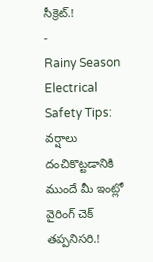సీక్రెట్.!
-
Rainy Season Electrical Safety Tips: వర్షాలు దంచికొట్టడానికి ముందే మీ ఇంట్లో వైరింగ్ చెక్ తప్పనిసరి.!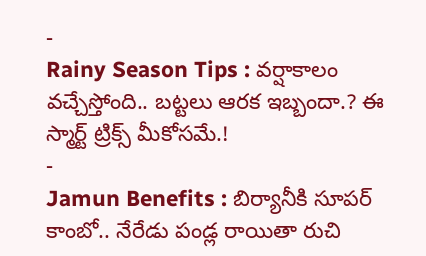-
Rainy Season Tips : వర్షాకాలం వచ్చేస్తోంది.. బట్టలు ఆరక ఇబ్బందా.? ఈ స్మార్ట్ ట్రిక్స్ మీకోసమే.!
-
Jamun Benefits : బిర్యానీకి సూపర్ కాంబో.. నేరేడు పండ్ల రాయితా రుచి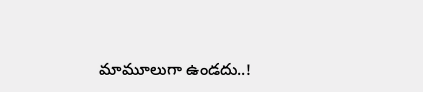మామూలుగా ఉండదు..!